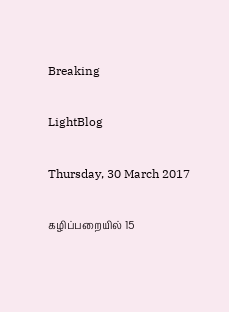Breaking

LightBlog

Thursday, 30 March 2017

கழிப்பறையில் 15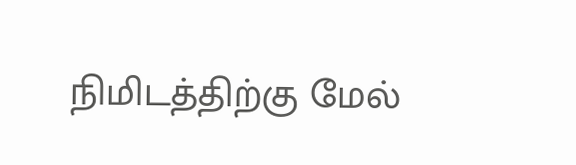நிமிடத்திற்கு மேல்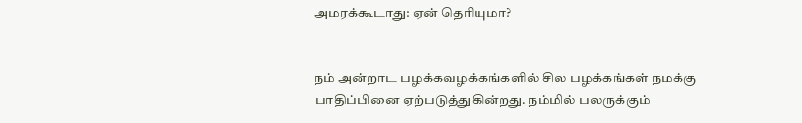அமரக்கூடாது: ஏன் தெரியுமா?


நம் அன்றாட பழக்கவழக்கங்களில் சில பழக்கங்கள் நமக்கு பாதிப்பினை ஏற்படுத்துகின்றது. நம்மில் பலருக்கும்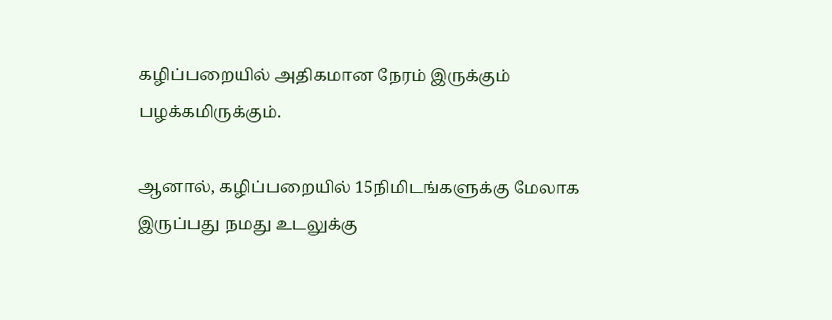கழிப்பறையில் அதிகமான நேரம் இருக்கும் பழக்கமிருக்கும்.

ஆனால், கழிப்பறையில் 15நிமிடங்களுக்கு மேலாக இருப்பது நமது உடலுக்கு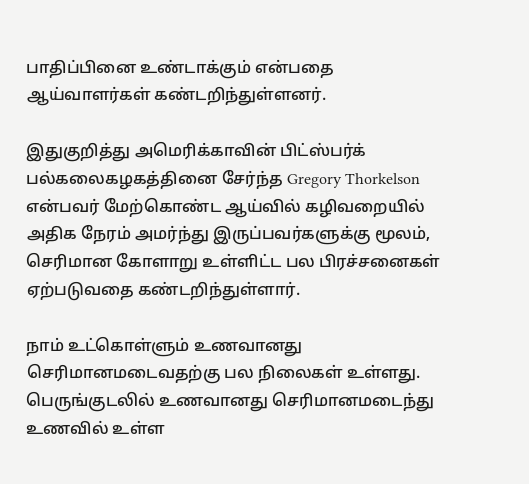பாதிப்பினை உண்டாக்கும் என்பதை ஆய்வாளர்கள் கண்டறிந்துள்ளனர்.

இதுகுறித்து அமெரிக்காவின் பிட்ஸ்பர்க் பல்கலைகழகத்தினை சேர்ந்த Gregory Thorkelson என்பவர் மேற்கொண்ட ஆய்வில் கழிவறையில் அதிக நேரம் அமர்ந்து இருப்பவர்களுக்கு மூலம், செரிமான கோளாறு உள்ளிட்ட பல பிரச்சனைகள் ஏற்படுவதை கண்டறிந்துள்ளார்.

நாம் உட்கொள்ளும் உணவானது செரிமானமடைவதற்கு பல நிலைகள் உள்ளது. பெருங்குடலில் உணவானது செரிமானமடைந்து உணவில் உள்ள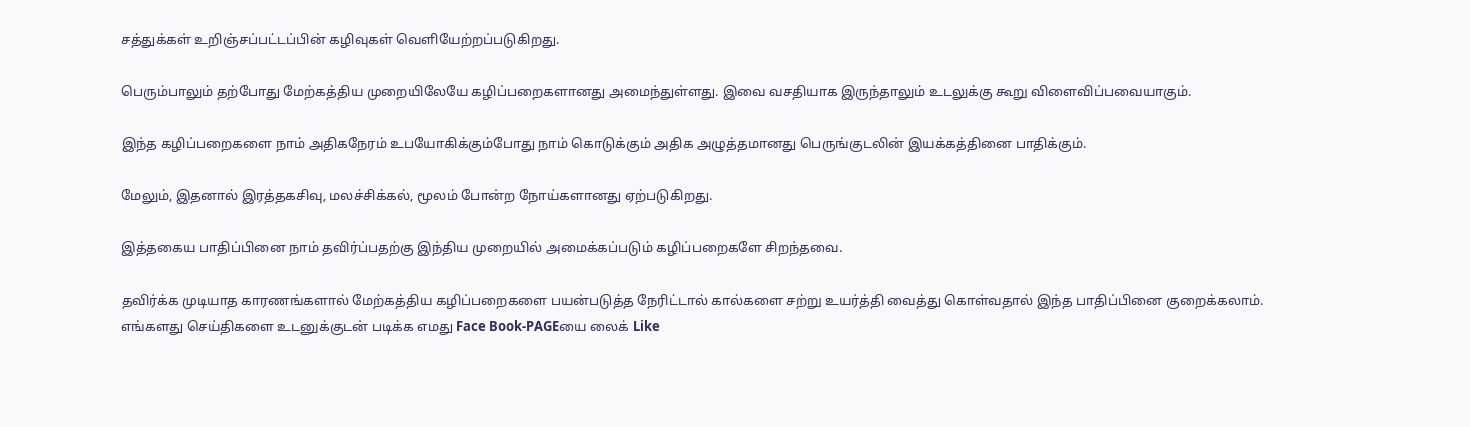சத்துக்கள் உறிஞ்சப்பட்டப்பின் கழிவுகள் வெளியேற்றப்படுகிறது.

பெரும்பாலும் தற்போது மேற்கத்திய முறையிலேயே கழிப்பறைகளானது அமைந்துள்ளது. இவை வசதியாக இருந்தாலும் உடலுக்கு கூறு விளைவிப்பவையாகும்.

இந்த கழிப்பறைகளை நாம் அதிகநேரம் உபயோகிக்கும்போது நாம் கொடுக்கும் அதிக அழுத்தமானது பெருங்குடலின் இயக்கத்தினை பாதிக்கும்.

மேலும், இதனால் இரத்தகசிவு, மலச்சிக்கல், மூலம் போன்ற நோய்களானது ஏற்படுகிறது.

இத்தகைய பாதிப்பினை நாம் தவிர்ப்பதற்கு இந்திய முறையில் அமைக்கப்படும் கழிப்பறைகளே சிறந்தவை.

தவிர்க்க முடியாத காரணங்களால் மேற்கத்திய கழிப்பறைகளை பயன்படுத்த நேரிட்டால் கால்களை சற்று உயர்த்தி வைத்து கொள்வதால் இந்த பாதிப்பினை குறைக்கலாம்.
எங்களது செய்திகளை உடனுக்குடன் படிக்க எமது Face Book-PAGEயை லைக் Like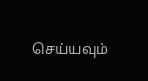செய்யவும்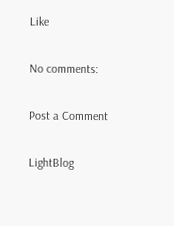Like

No comments:

Post a Comment

LightBlog